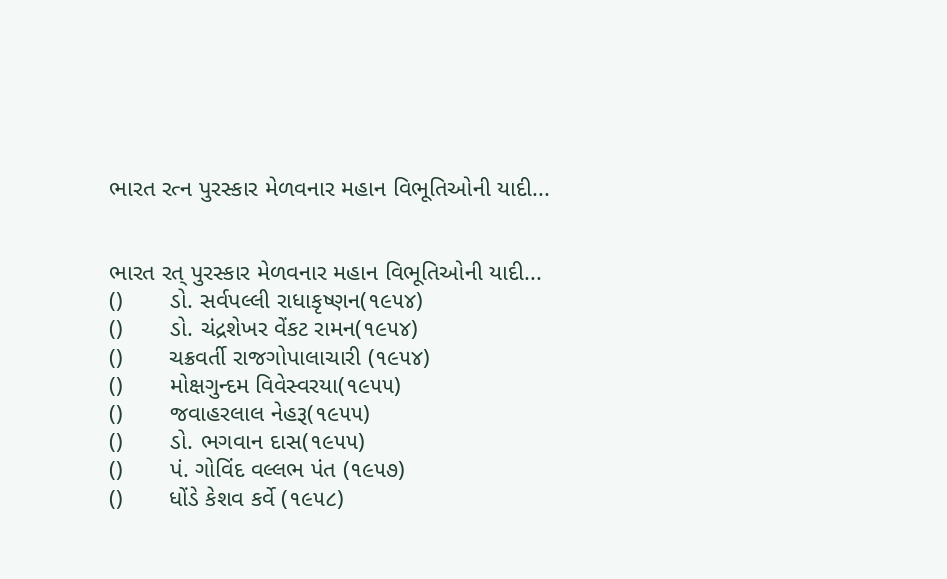ભારત રત્ન પુરસ્કાર મેળવનાર મહાન વિભૂતિઓની યાદી...


ભારત રત્ પુરસ્કાર મેળવનાર મહાન વિભૂતિઓની યાદી...
()       ડો. સર્વપલ્લી રાધાકૃષ્ણન(૧૯૫૪)
()       ડો. ચંદ્રશેખર વેંકટ રામન(૧૯૫૪)
()       ચક્રવર્તી રાજગોપાલાચારી (૧૯૫૪)
()       મોક્ષગુન્દમ વિવેસ્વરયા(૧૯૫૫)
()       જવાહરલાલ નેહરૂ(૧૯૫૫)
()       ડો. ભગવાન દાસ(૧૯૫૫)
()       પં. ગોવિંદ વલ્લભ પંત (૧૯૫૭)
()       ધોંડે કેશવ કર્વે (૧૯૫૮)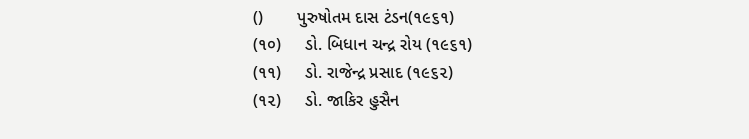()       પુરુષોતમ દાસ ટંડન(૧૯૬૧)
(૧૦)     ડો. બિધાન ચન્દ્ર રોય (૧૯૬૧)
(૧૧)     ડો. રાજેન્દ્ર પ્રસાદ (૧૯૬૨)
(૧૨)     ડો. જાકિર હુસૈન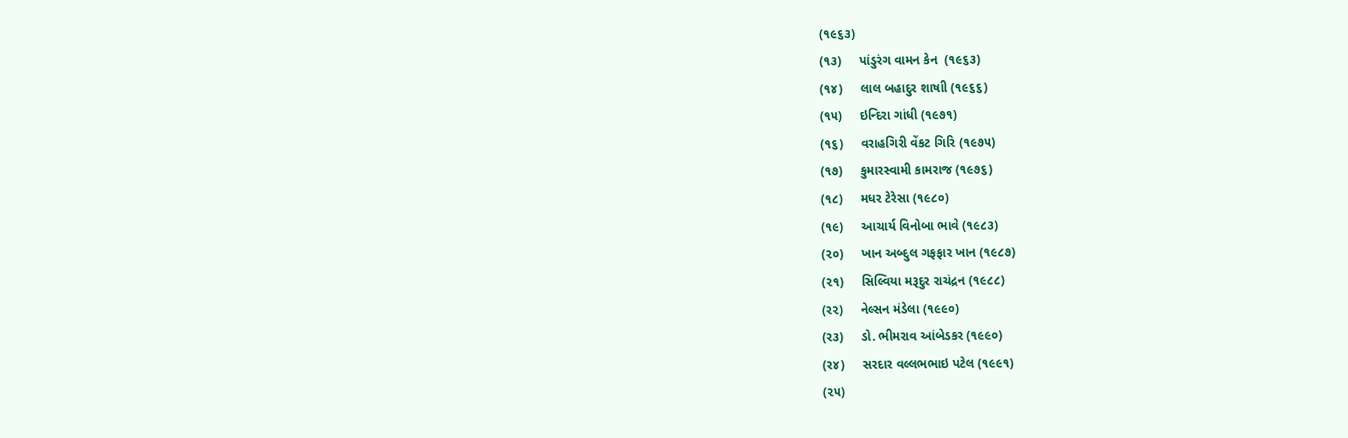(૧૯૬૩)
(૧૩)     પાંડુરંગ વામન કેન  (૧૯૬૩)
(૧૪)     લાલ બહાદુર શાષાી (૧૯૬૬)
(૧૫)     ઇન્દિરા ગાંધી (૧૯૭૧)
(૧૬)     વરાહગિરી વેંકટ ગિરિ (૧૯૭૫)
(૧૭)     કુમારસ્વામી કામરાજ (૧૯૭૬)
(૧૮)     મધર ટેરેસા (૧૯૮૦)
(૧૯)     આચાર્ય વિનોબા ભાવે (૧૯૮૩)
(૨૦)     ખાન અબ્દુલ ગફફાર ખાન (૧૯૮૭)
(૨૧)     સિલ્વિયા મરૂદુર રાચંદ્રન (૧૯૮૮)
(ર૨)     નેલ્સન મંડેલા (૧૯૯૦)
(ર૩)     ડો. ભીમરાવ આંબેડકર (૧૯૯૦)
(ર૪)     સરદાર વલ્લભભાઇ પટેલ (૧૯૯૧)
(૨૫)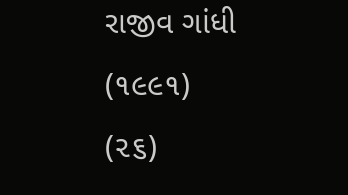રાજીવ ગાંધી (૧૯૯૧)
(૨૬)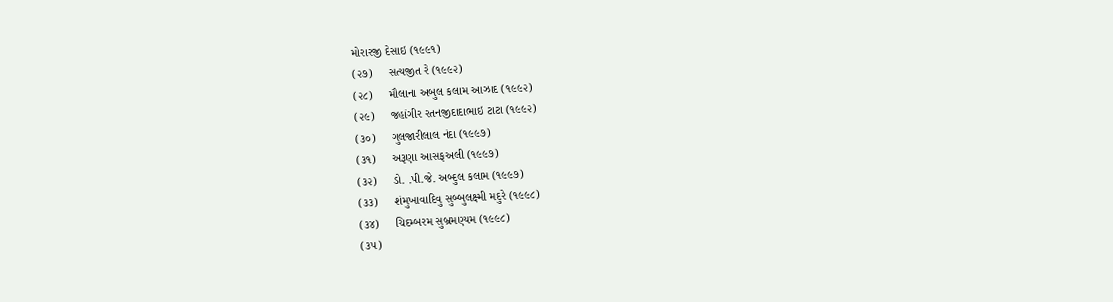મોરારજી દેસાઇ (૧૯૯૧)
(૨૭)     સત્યજીત રે (૧૯૯૨)
(૨૮)     મૌલાના અબુલ કલામ આઝાદ (૧૯૯૨)
(૨૯)     જહાંગીર રતનજીદાદાભાઇ ટાટા (૧૯૯૨)
(૩૦)     ગુલજારીલાલ નંદા (૧૯૯૭)
(૩૧)     અરૂણા આસફઅલી (૧૯૯૭)
(૩૨)     ડો. .પી.જે. અબ્દુલ કલામ (૧૯૯૭)
(૩૩)     શંમુખાવાદિવુ સુબ્બુલક્ષ્મી મદુરે (૧૯૯૮)
(૩૪)     ચિદમ્બરમ સુબ્રમણ્યમ (૧૯૯૮)
(૩૫)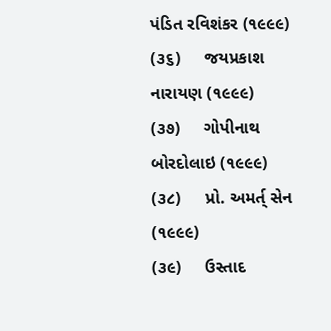પંડિત રવિશંકર (૧૯૯૯)
(૩૬)     જયપ્રકાશ નારાયણ (૧૯૯૯)
(૩૭)     ગોપીનાથ બોરદોલાઇ (૧૯૯૯)
(૩૮)     પ્રો. અમર્ત્ સેન (૧૯૯૯)
(૩૯)     ઉસ્તાદ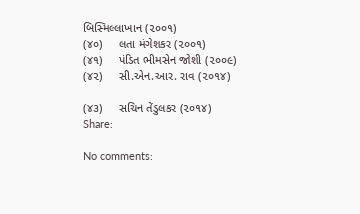બિસ્મિલ્લાખાન (૨૦૦૧)
(૪૦)     લતા મંગેશકર (૨૦૦૧)
(૪૧)     પંડિત ભીમસેન જોશી (૨૦૦૯)
(૪૨)     સી.એન.આર. રાવ (૨૦૧૪)

(૪૩)     સચિન તેંડુલકર (૨૦૧૪)
Share:

No comments: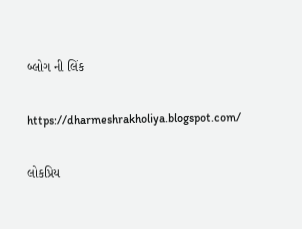બ્લોગ ની લિંક

https://dharmeshrakholiya.blogspot.com/

લોકપ્રિય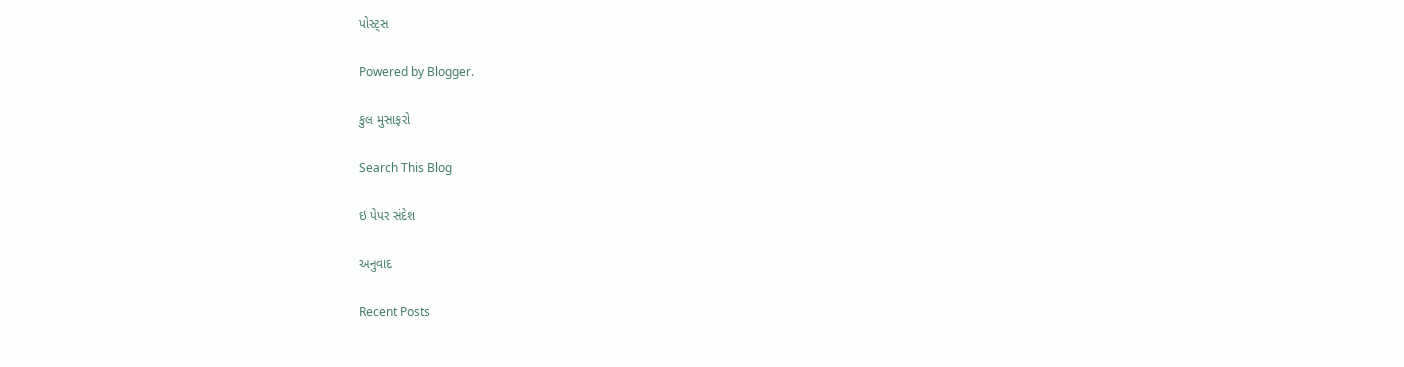પોસ્ટ્સ

Powered by Blogger.

કુલ મુસાફરો

Search This Blog

ઇ પેપર સંદેશ

અનુવાદ

Recent Posts